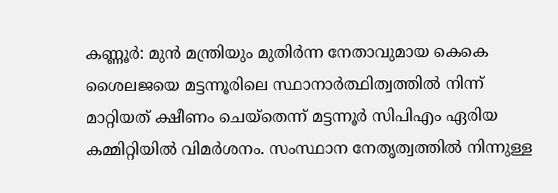കണ്ണൂർ: മുൻ മന്ത്രിയും മുതിർന്ന നേതാവുമായ കെകെ ശൈലജയെ മട്ടന്നൂരിലെ സ്ഥാനാർത്ഥിത്വത്തിൽ നിന്ന് മാറ്റിയത് ക്ഷീണം ചെയ്തെന്ന് മട്ടന്നൂർ സിപിഎം ഏരിയ കമ്മിറ്റിയിൽ വിമർശനം. സംസ്ഥാന നേതൃത്വത്തിൽ നിന്നുള്ള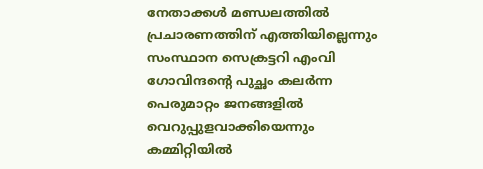നേതാക്കൾ മണ്ഡലത്തിൽ പ്രചാരണത്തിന് എത്തിയില്ലെന്നും സംസ്ഥാന സെക്രട്ടറി എംവി ഗോവിന്ദന്റെ പുച്ഛം കലർന്ന പെരുമാറ്റം ജനങ്ങളിൽ വെറുപ്പുളവാക്കിയെന്നും കമ്മിറ്റിയിൽ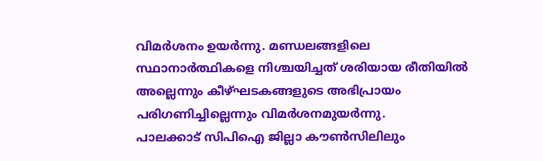വിമർശനം ഉയർന്നു. മണ്ഡലങ്ങളിലെ സ്ഥാനാർത്ഥികളെ നിശ്ചയിച്ചത് ശരിയായ രീതിയിൽ അല്ലെന്നും കീഴ്ഘടകങ്ങളുടെ അഭിപ്രായം പരിഗണിച്ചില്ലെന്നും വിമർശനമുയർന്നു.
പാലക്കാട് സിപിഐ ജില്ലാ കൗൺസിലിലും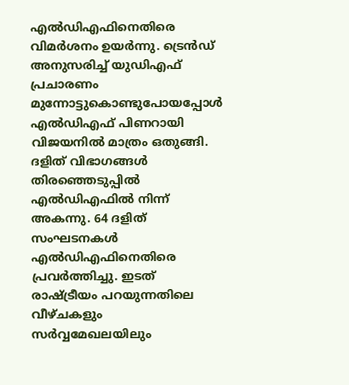എൽഡിഎഫിനെതിരെ വിമർശനം ഉയർന്നു. ട്രെൻഡ് അനുസരിച്ച് യുഡിഎഫ് പ്രചാരണം മുന്നോട്ടുകൊണ്ടുപോയപ്പോൾ എൽഡിഎഫ് പിണറായി വിജയനിൽ മാത്രം ഒതുങ്ങി. ദളിത് വിഭാഗങ്ങൾ തിരഞ്ഞെടുപ്പിൽ എൽഡിഎഫിൽ നിന്ന് അകന്നു. 64 ദളിത് സംഘടനകൾ എൽഡിഎഫിനെതിരെ പ്രവർത്തിച്ചു. ഇടത് രാഷ്ട്രീയം പറയുന്നതിലെ വീഴ്ചകളും സർവ്വമേഖലയിലും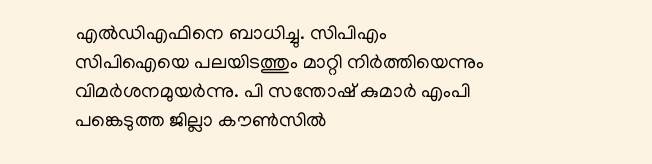എൽഡിഎഫിനെ ബാധിച്ചു. സിപിഎം സിപിഐയെ പലയിടത്തും മാറ്റി നിർത്തിയെന്നും വിമർശനമുയർന്നു. പി സന്തോഷ് കുമാർ എംപി പങ്കെടുത്ത ജില്ലാ കൗൺസിൽ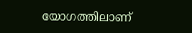യോഗത്തിലാണ്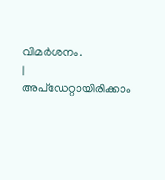വിമർശനം.
|
അപ്ഡേറ്റായിരിക്കാം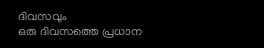ദിവസവും
ഒരു ദിവസത്തെ പ്രധാന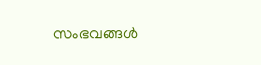സംഭവങ്ങൾ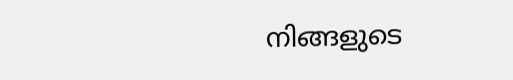നിങ്ങളുടെ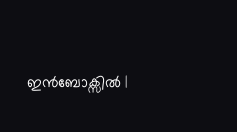ഇൻബോക്സിൽ |